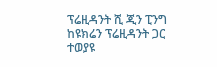ፕሬዚዳንት ሺ ጂን ፒንግ ከዩክሬን ፕሬዚዳንት ጋር ተወያዩ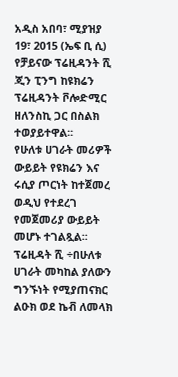አዲስ አበባ፣ ሚያዝያ 19፣ 2015 (ኤፍ ቢ ሲ) የቻይናው ፕሬዚዳንት ሺ ጂን ፒንግ ከዩክሬን ፕሬዚዳንት ቮሎድሚር ዘለንስኪ ጋር በስልክ ተወያይተዋል፡፡
የሁለቱ ሀገራት መሪዎች ውይይት የዩክሬን እና ሩሲያ ጦርነት ከተጀመረ ወዲህ የተደረገ የመጀመሪያ ውይይት መሆኑ ተገልጿል፡፡
ፕሬዚዳት ሺ ÷በሁለቱ ሀገራት መካከል ያለውን ግንኙነት የሚያጠናክር ልዑክ ወደ ኬቭ ለመላክ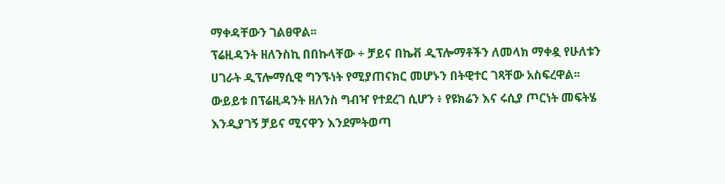ማቀዳቸውን ገልፀዋል፡፡
ፕሬዚዳንት ዘለንስኪ በበኩላቸው ÷ ቻይና በኬቭ ዲፕሎማቶችን ለመላክ ማቀዷ የሁለቱን ሀገራት ዲፕሎማሲዊ ግንኙነት የሚያጠናክር መሆኑን በትዊተር ገጻቸው አስፍረዋል፡፡
ውይይቱ በፕሬዚዳንት ዘለንስ ግብዣ የተደረገ ሲሆን ፥ የዩክሬን እና ሩሲያ ጦርነት መፍትሄ እንዲያገኝ ቻይና ሚናዋን እንደምትወጣ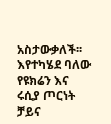አስታውቃለች፡፡
እየተካሄደ ባለው የዩክሬን እና ሩሲያ ጦርነት ቻይና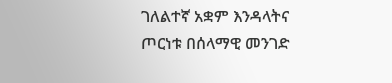ገለልተኛ አቋም እንዳላትና ጦርነቱ በሰላማዊ መንገድ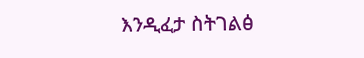እንዲፈታ ስትገልፅ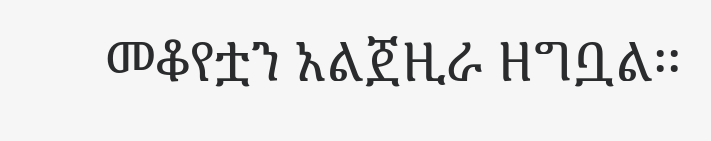መቆየቷን አልጀዚራ ዘግቧል፡፡